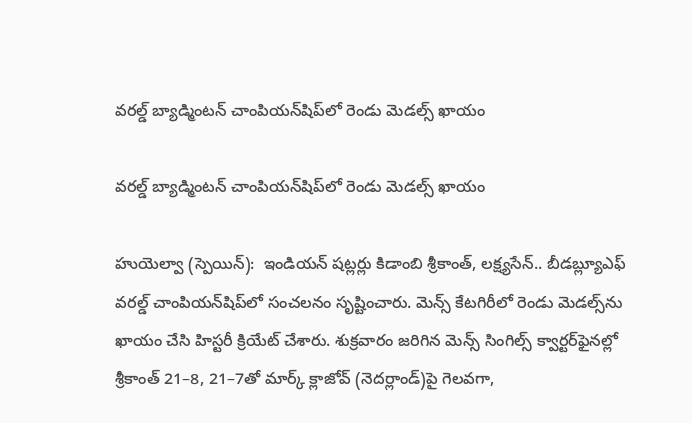వరల్డ్‌ బ్యాడ్మింటన్‌ చాంపియన్‌షిప్‌లో రెండు మెడల్స్‌ ఖాయం

వరల్డ్‌ బ్యాడ్మింటన్‌ చాంపియన్‌షిప్‌లో రెండు మెడల్స్‌ ఖాయం

హుయెల్వా (స్పెయిన్‌‌‌‌):  ఇండియన్‌‌ షట్లర్లు కిడాంబి శ్రీకాంత్‌‌, లక్ష్యసేన్‌‌.. బీడబ్ల్యూఎఫ్‌‌ వరల్డ్‌‌ చాంపియన్‌‌షిప్‌‌లో సంచలనం సృష్టించారు. మెన్స్‌‌ కేటగిరీలో రెండు మెడల్స్‌‌ను ఖాయం చేసి హిస్టరీ క్రియేట్‌‌ చేశారు. శుక్రవారం జరిగిన మెన్స్‌‌ సింగిల్స్‌‌ క్వార్టర్‌‌ఫైనల్లో శ్రీకాంత్‌‌ 21–8, 21–7తో మార్క్‌‌ క్లాజోవ్‌‌ (నెదర్లాండ్‌‌)పై గెలవగా,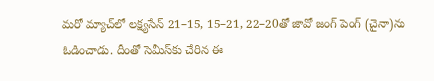మరో మ్యాచ్‌‌లో లక్ష్యసేన్‌‌ 21–15, 15–21, 22–20తో జావో జంగ్‌‌ పెంగ్‌‌ (చైనా)ను ఓడించాడు. దీంతో సెమీస్‌‌కు చేరిన ఈ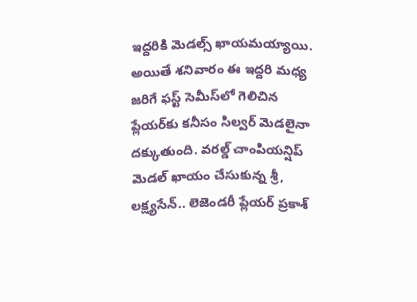ఇద్దరికి మెడల్స్‌‌ ఖాయమయ్యాయి. అయితే శనివారం ఈ ఇద్దరి మధ్య జరిగే ఫస్ట్‌‌ సెమీస్‌‌లో గెలిచిన ప్లేయర్‌‌కు కనీసం సిల్వర్‌‌ మెడలైనా దక్కుతుంది. వరల్డ్ చాంపియన్షిప్ మెడల్ ఖాయం చేసుకున్న శ్రీ, లక్ష్యసేన్‌‌.. లెజెండరీ ప్లేయర్‌‌ ప్రకాశ్‌‌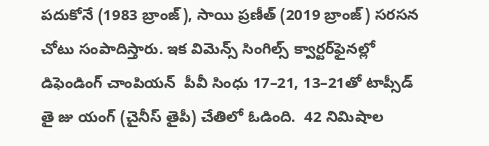పదుకోనే (1983 బ్రాంజ్‌‌), సాయి ప్రణీత్‌‌ (2019 బ్రాంజ్‌‌) సరసన చోటు సంపాదిస్తారు. ఇక విమెన్స్‌‌ సింగిల్స్‌‌ క్వార్టర్‌‌ఫైనల్లో  డిఫెండింగ్ చాంపియన్  పీవీ సింధు 17–21, 13–21తో టాప్సీడ్ తై జు యంగ్‌‌ (చైనీస్‌‌ తైపీ) చేతిలో ఓడింది.  42 నిమిషాల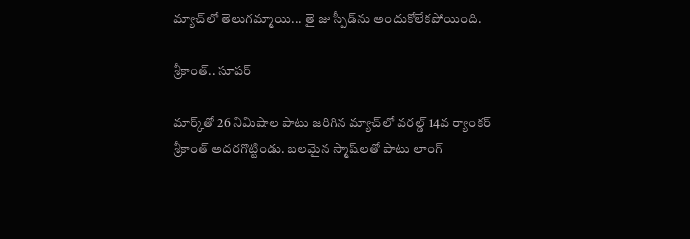మ్యాచ్‌‌లో తెలుగమ్మాయి... తై జు స్పీడ్‌‌ను అందుకోలేకపోయింది.

శ్రీకాంత్‌‌.. సూపర్‌‌

మార్క్‌‌తో 26 నిమిషాల పాటు జరిగిన మ్యాచ్‌‌లో వరల్డ్‌‌ 14వ ర్యాంకర్‌‌ శ్రీకాంత్‌‌ అదరగొట్టిండు. బలమైన స్మాష్‌‌లతో పాటు లాంగ్‌‌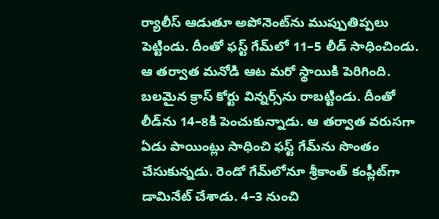ర్యాలీస్‌‌ ఆడుతూ అపోనెంట్‌‌ను ముప్పుతిప్పలు పెట్టిండు. దీంతో ఫస్ట్‌‌ గేమ్‌‌లో 11–5 లీడ్‌‌ సాధించిండు. ఆ తర్వాత మనోడి ఆట మరో స్థాయికి పెరిగింది.  బలమైన క్రాస్‌‌ కోర్టు విన్నర్స్‌‌ను రాబట్టిండు. దీంతో లీడ్‌‌ను 14–8కి పెంచుకున్నాడు. ఆ తర్వాత వరుసగా ఏడు పాయింట్లు సాధించి ఫస్ట్‌‌ గేమ్‌‌ను సొంతం చేసుకున్నడు. రెండో గేమ్‌‌లోనూ శ్రీకాంత్‌‌ కంప్లీట్‌‌గా డామినేట్‌‌ చేశాడు. 4–3 నుంచి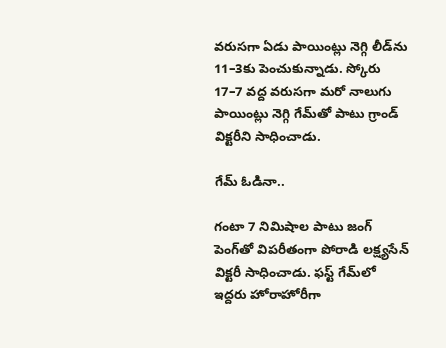వరుసగా ఏడు పాయింట్లు నెగ్గి లీడ్‌‌ను 11–3కు పెంచుకున్నాడు. స్కోరు 17–7 వద్ద వరుసగా మరో నాలుగు పాయింట్లు నెగ్గి గేమ్‌‌తో పాటు గ్రాండ్‌‌ విక్టరీని సాధించాడు.

గేమ్‌‌ ఓడినా..

గంటా 7 నిమిషాల పాటు జంగ్‌‌ పెంగ్‌‌తో విపరీతంగా పోరాడి లక్ష్యసేన్ విక్టరీ సాధించాడు. ఫస్ట్‌‌ గేమ్‌‌లో ఇద్దరు హోరాహోరీగా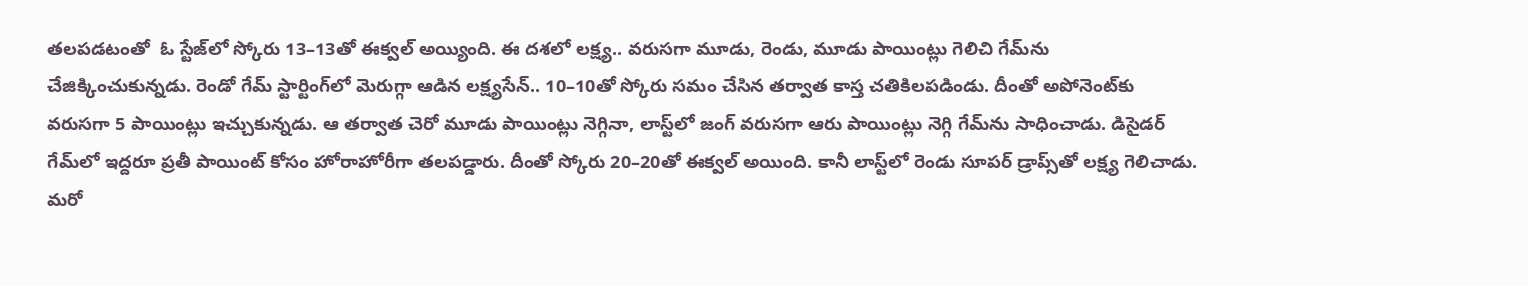తలపడటంతో  ఓ స్టేజ్‌‌లో స్కోరు 13–13తో ఈక్వల్‌‌ అయ్యింది. ఈ దశలో లక్ష్య.. వరుసగా మూడు, రెండు, మూడు పాయింట్లు గెలిచి గేమ్‌‌ను చేజిక్కించుకున్నడు. రెండో గేమ్‌‌ స్టార్టింగ్‌‌లో మెరుగ్గా ఆడిన లక్ష్యసేన్‌‌.. 10–10తో స్కోరు సమం చేసిన తర్వాత కాస్త చతికిలపడిండు. దీంతో అపోనెంట్‌‌కు వరుసగా 5 పాయింట్లు ఇచ్చుకున్నడు. ఆ తర్వాత చెరో మూడు పాయింట్లు నెగ్గినా, లాస్ట్‌‌లో జంగ్‌‌ వరుసగా ఆరు పాయింట్లు నెగ్గి గేమ్‌‌ను సాధించాడు. డిసైడర్‌‌ గేమ్‌‌లో ఇద్దరూ ప్రతీ పాయింట్‌‌ కోసం హోరాహోరీగా తలపడ్డారు. దీంతో స్కోరు 20–20తో ఈక్వల్‌‌ అయింది. కానీ లాస్ట్‌‌లో రెండు సూపర్‌‌ డ్రాప్స్‌‌తో లక్ష్య గెలిచాడు. మరో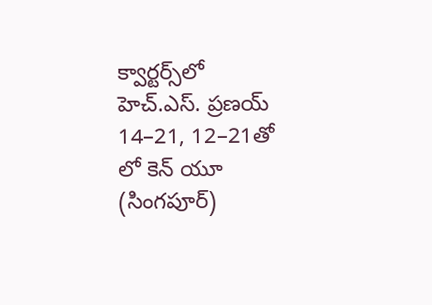క్వార్టర్స్‌‌లో హెచ్‌‌.ఎస్‌‌. ప్రణయ్‌‌ 14–21, 12–21తో లో కెన్‌‌ యూ (సింగపూర్‌‌)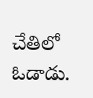చేతిలో ఓడాడు.